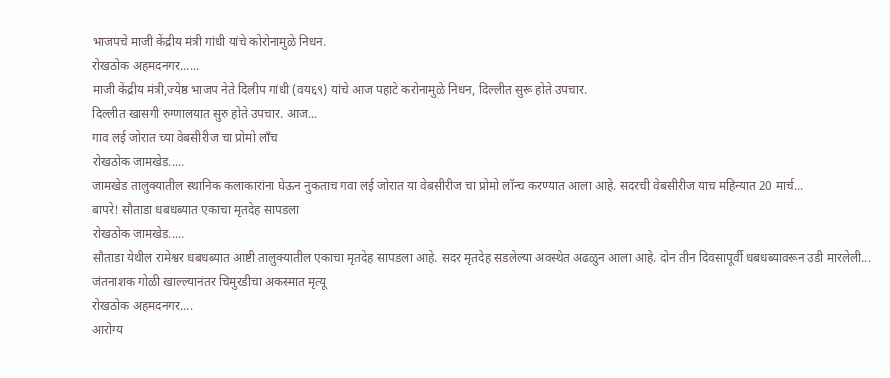भाजपचे माजी केंद्रीय मंत्री गांधी यांचे कोरोनामुळे निधन.
रोखठोक अहमदनगर......
माजी केंद्रीय मंत्री,ज्येष्ठ भाजप नेते दिलीप गांधी (वय६९) यांचे आज पहाटे करोनामुळे निधन, दिल्लीत सुरू होते उपचार.
दिल्लीत खासगी रुग्णालयात सुरु होते उपचार. आज...
गाव लई जोरात च्या वेबसीरीज चा प्रोमो लॉंच
रोखठोक जामखेड.....
जामखेड तालुक्यातील स्थानिक कलाकारांना घेऊन नुकताच गवा लई जोरात या वेबसीरीज चा प्रोमो लॉन्च करण्यात आला आहे. सदरची वेबसीरीज याच महिन्यात 20 मार्च...
बापरे! सौताडा धबधब्यात एकाचा मृतदेह सापडला
रोखठोक जामखेड.....
सौताडा येथील रामेश्वर धबधब्यात आष्टी तालुक्यातील एकाचा मृतदेह सापडला आहे. सदर मृतदेह सडलेल्या अवस्थेत अढळुन आला आहे. दोन तीन दिवसापूर्वी धबधब्यावरून उडी मारलेली...
जंतनाशक गोळी खाल्ल्यानंतर चिमुरडीचा अकस्मात मृत्यू
रोखठोक अहमदनगर....
आरोग्य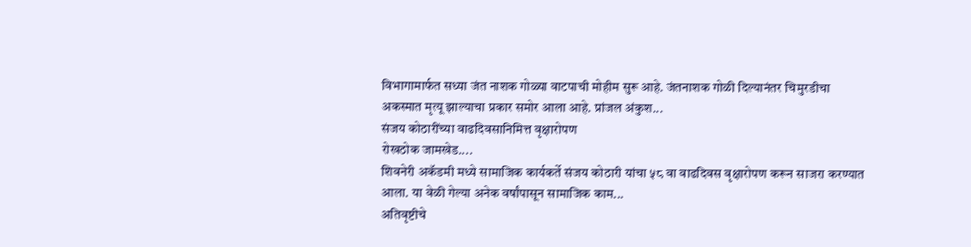विभागामार्फत सध्या जंत नाशक गोळ्या वाटपाची मोहीम सुरू आहे. जंतनाशक गोळी दिल्यानंतर चिमुरडीचा अकस्मात मृत्यू झाल्याचा प्रकार समोर आला आहे. प्रांजल अंकुश...
संजय कोठारींच्या वाढदिवसानिमित्त वृक्षारोपण
रोखठोक जामखेड....
शिवनेरी अकॅडमी मध्ये सामाजिक कार्यकर्ते संजय कोठारी यांचा ५८ वा वाढदिवस वृक्षारोपण करून साजरा करण्यात आला. या वेळी गेल्या अनेक वर्षांपासून सामाजिक काम...
अतिवृष्टीचे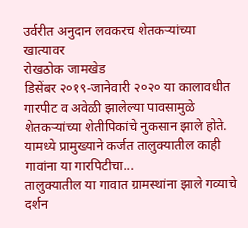उर्वरीत अनुदान लवकरच शेतकऱ्यांच्या खात्यावर
रोखठोक जामखेड
डिसेंबर २०१९-जानेवारी २०२० या कालावधीत गारपीट व अवेळी झालेल्या पावसामुळे शेतकऱ्यांच्या शेतीपिकांचे नुकसान झाले होते. यामध्ये प्रामुख्याने कर्जत तालुक्यातील काही गावांना या गारपिटीचा...
तालुक्यातील या गावात ग्रामस्थांना झाले गव्याचे दर्शन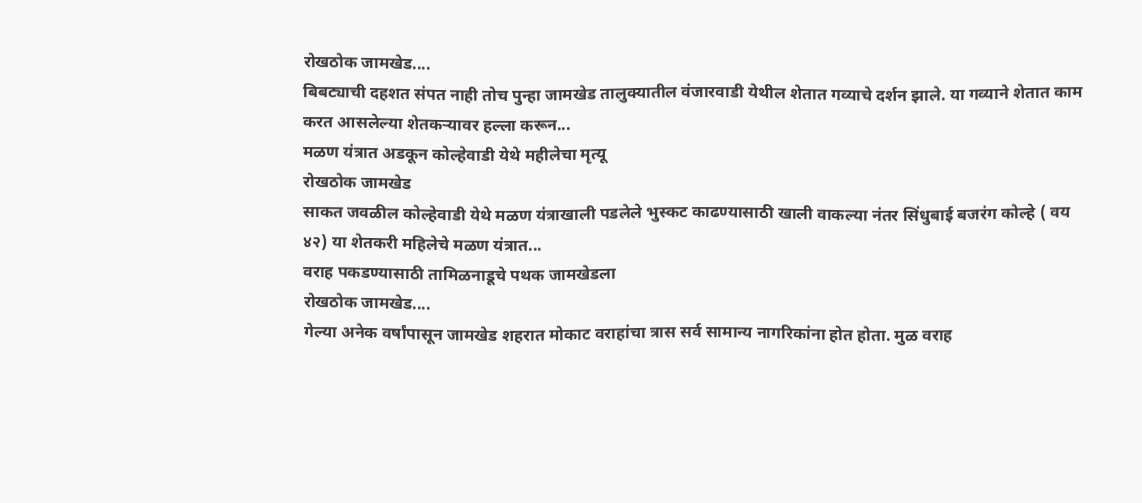रोखठोक जामखेड....
बिबट्याची दहशत संपत नाही तोच पुन्हा जामखेड तालुक्यातील वंजारवाडी येथील शेतात गव्याचे दर्शन झाले. या गव्याने शेतात काम करत आसलेल्या शेतकऱ्यावर हल्ला करून...
मळण यंत्रात अडकून कोल्हेवाडी येथे महीलेचा मृत्यू
रोखठोक जामखेड
साकत जवळील कोल्हेवाडी येथे मळण यंत्राखाली पडलेले भुस्कट काढण्यासाठी खाली वाकल्या नंतर सिंधुबाई बजरंग कोल्हे ( वय ४२) या शेतकरी महिलेचे मळण यंत्रात...
वराह पकडण्यासाठी तामिळनाडूचे पथक जामखेडला
रोखठोक जामखेड....
गेल्या अनेक वर्षांपासून जामखेड शहरात मोकाट वराहांचा त्रास सर्व सामान्य नागरिकांना होत होता. मुळ वराह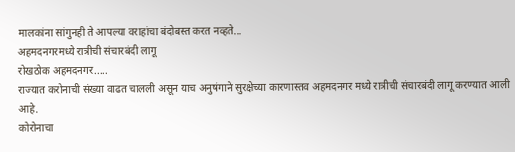मालकांना सांगुनही ते आपल्या वराहांचा बंदोबस्त करत नव्हते...
अहमदनगरमध्ये रात्रीची संचारबंदी लागू
रोखठोक अहमदनगर.....
राज्यात करोनाची संख्या वाढत चालली असून याच अनुषंगाने सुरक्षेच्या कारणास्तव अहमदनगर मध्ये रात्रीची संचारबंदी लागू करण्यात आली आहे.
कोरोनाचा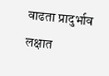वाढता प्रादुर्भाव लक्षात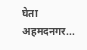घेता अहमदनगर...